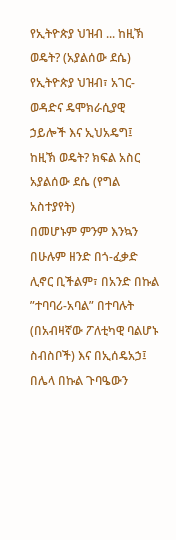የኢትዮጵያ ህዝብ ... ከዚኽ ወዴት? (አያልሰው ደሴ)
የኢትዮጵያ ህዝብ፣ አገር-ወዳድና ዴሞክራሲያዊ ኃይሎች እና ኢህአዴግ፤ ከዚኽ ወዴት? ክፍል አስር
አያልሰው ደሴ (የግል አስተያየት)
በመሆኑም ምንም እንኳን በሁሉም ዘንድ በጎ-ፈቃድ ሊኖር ቢችልም፣ በአንድ በኩል ”ተባባሪ-አባል” በተባሉት (በአብዛኛው ፖለቲካዊ ባልሆኑ ስብስቦች) እና በኢሰዴአኃ፤ በሌላ በኩል ጉባዔውን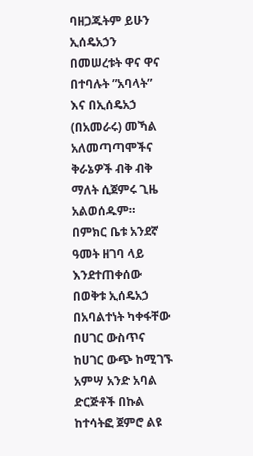ባዘጋጁትም ይሁን ኢሰዴአኃን በመሠረቱት ዋና ዋና በተባሉት ”አባላት” እና በኢሰዴአኃ (በአመራሩ) መኻል አለመጣጣሞችና ቅራኔዎች ብቅ ብቅ ማለት ሲጀምሩ ጊዜ አልወሰዱም።
በምክር ቤቱ አንደኛ ዓመት ዘገባ ላይ እንደተጠቀሰው በወቅቱ ኢሰዴአኃ በአባልተነት ካቀፋቸው በሀገር ውስጥና ከሀገር ውጭ ከሚገኙ አምሣ አንድ አባል ድርጅቶች በኩል ከተሳትፎ ጀምሮ ልዩ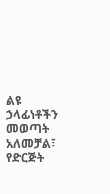ልዩ ኃላፊነቶችን መወጣት አለመቻል፣ የድርጅት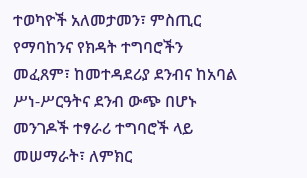ተወካዮች አለመታመን፣ ምስጢር የማባከንና የክዳት ተግባሮችን መፈጸም፣ ከመተዳደሪያ ደንብና ከአባል ሥነ-ሥርዓትና ደንብ ውጭ በሆኑ መንገዶች ተፃራሪ ተግባሮች ላይ መሠማራት፣ ለምክር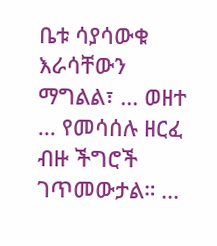ቤቱ ሳያሳውቁ እራሳቸውን ማግልል፣ ... ወዘተ ... የመሳሰሉ ዘርፈ ብዙ ችግሮች ገጥመውታል። ...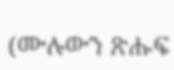(ሙሉውን ጽሑፍ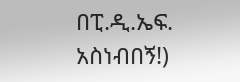በፒ.ዲ.ኤፍ. አስነብበኝ!)